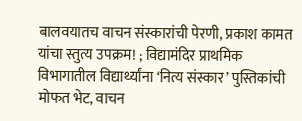बालवयातच वाचन संस्कारांची पेरणी, प्रकाश कामत यांचा स्तुत्य उपक्रम! ; विद्यामंदिर प्राथमिक विभागातील विद्यार्थ्यांना ‘नित्य संस्कार’ पुस्तिकांची मोफत भेट, वाचन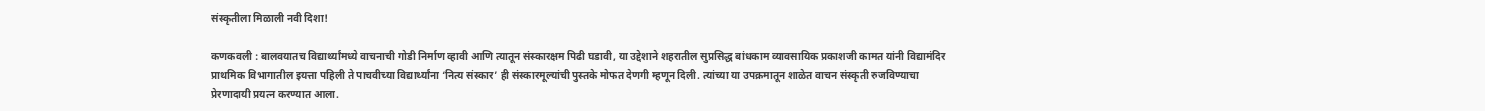संस्कृतीला मिळाली नवी दिशा!

कणकवली : बालवयातच विद्यार्थ्यांमध्ये वाचनाची गोडी निर्माण व्हावी आणि त्यातून संस्कारक्षम पिढी घडावी, या उद्देशाने शहरातील सुप्रसिद्ध बांधकाम व्यावसायिक प्रकाशजी कामत यांनी विद्यामंदिर प्राथमिक विभागातील इयत्ता पहिली ते पाचवीच्या विद्यार्थ्यांना ‘नित्य संस्कार’ ही संस्कारमूल्यांची पुस्तके मोफत देणगी म्हणून दिली. त्यांच्या या उपक्रमातून शाळेत वाचन संस्कृती रुजविण्याचा प्रेरणादायी प्रयत्न करण्यात आला.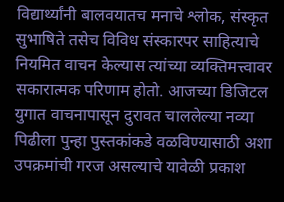विद्यार्थ्यांनी बालवयातच मनाचे श्लोक, संस्कृत सुभाषिते तसेच विविध संस्कारपर साहित्याचे नियमित वाचन केल्यास त्यांच्या व्यक्तिमत्त्वावर सकारात्मक परिणाम होतो. आजच्या डिजिटल युगात वाचनापासून दुरावत चाललेल्या नव्या पिढीला पुन्हा पुस्तकांकडे वळविण्यासाठी अशा उपक्रमांची गरज असल्याचे यावेळी प्रकाश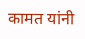कामत यांनी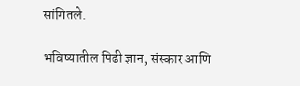सांगितले.

भविष्यातील पिढी ज्ञान, संस्कार आणि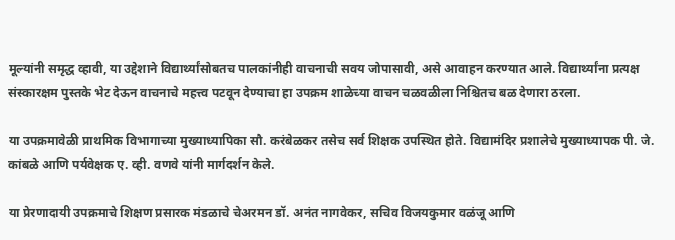मूल्यांनी समृद्ध व्हावी, या उद्देशाने विद्यार्थ्यांसोबतच पालकांनीही वाचनाची सवय जोपासावी, असे आवाहन करण्यात आले. विद्यार्थ्यांना प्रत्यक्ष संस्कारक्षम पुस्तके भेट देऊन वाचनाचे महत्त्व पटवून देण्याचा हा उपक्रम शाळेच्या वाचन चळवळीला निश्चितच बळ देणारा ठरला.

या उपक्रमावेळी प्राथमिक विभागाच्या मुख्याध्यापिका सौ. करंबेळकर तसेच सर्व शिक्षक उपस्थित होते. विद्यामंदिर प्रशालेचे मुख्याध्यापक पी. जे. कांबळे आणि पर्यवेक्षक ए. व्ही. वणवे यांनी मार्गदर्शन केले.

या प्रेरणादायी उपक्रमाचे शिक्षण प्रसारक मंडळाचे चेअरमन डॉ. अनंत नागवेकर, सचिव विजयकुमार वळंजू आणि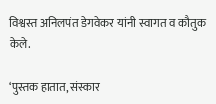विश्वस्त अनिलपंत डेगवेकर यांनी स्वागत व कौतुक केले.

‘पुस्तक हातात, संस्कार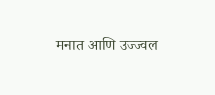मनात आणि उज्ज्वल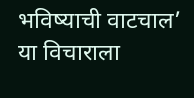भविष्याची वाटचाल’ या विचाराला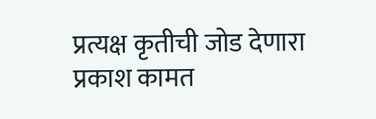प्रत्यक्ष कृतीची जोड देणारा प्रकाश कामत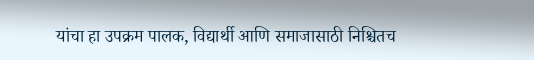यांचा हा उपक्रम पालक, विद्यार्थी आणि समाजासाठी निश्चितच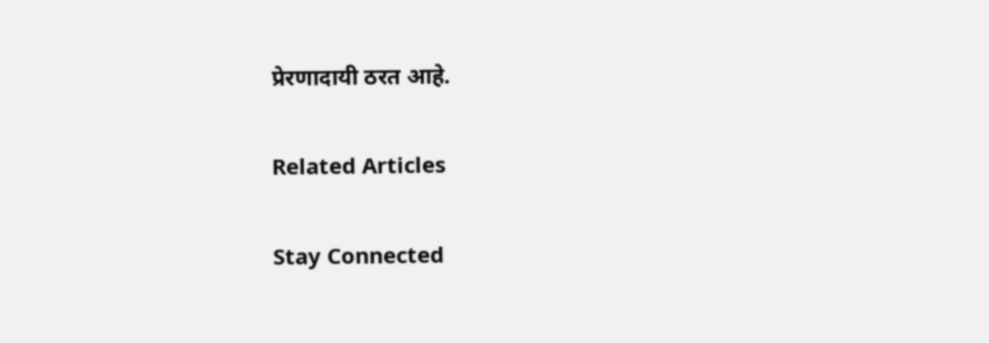प्रेरणादायी ठरत आहे.

Related Articles

Stay Connected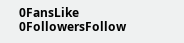0FansLike
0FollowersFollow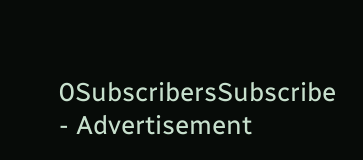0SubscribersSubscribe
- Advertisement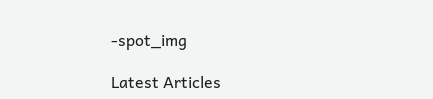-spot_img

Latest Articles